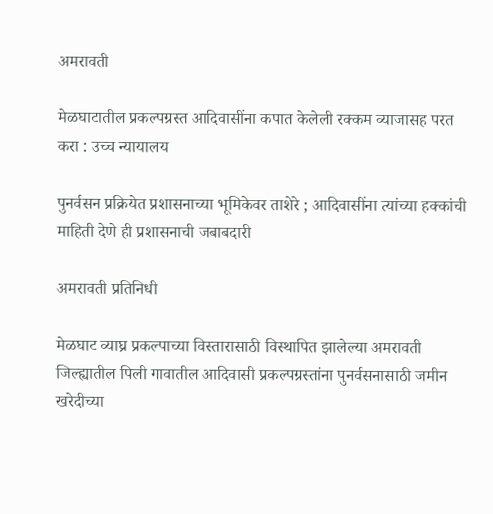अमरावती

मेळघाटातील प्रकल्पग्रस्त आदिवासींना कपात केलेली रक्कम व्याजासह परत करा : उच्च न्यायालय

पुनर्वसन प्रक्रियेत प्रशासनाच्या भूमिकेवर ताशेरे ; आदिवासींना त्यांच्या हक्कांची माहिती देणे ही प्रशासनाची जबाबदारी

अमरावती प्रतिनिधी

मेळघाट व्याघ्र प्रकल्पाच्या विस्तारासाठी विस्थापित झालेल्या अमरावती जिल्ह्यातील पिली गावातील आदिवासी प्रकल्पग्रस्तांना पुनर्वसनासाठी जमीन खरेदीच्या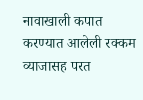नावाखाली कपात करण्यात आलेली रक्कम व्याजासह परत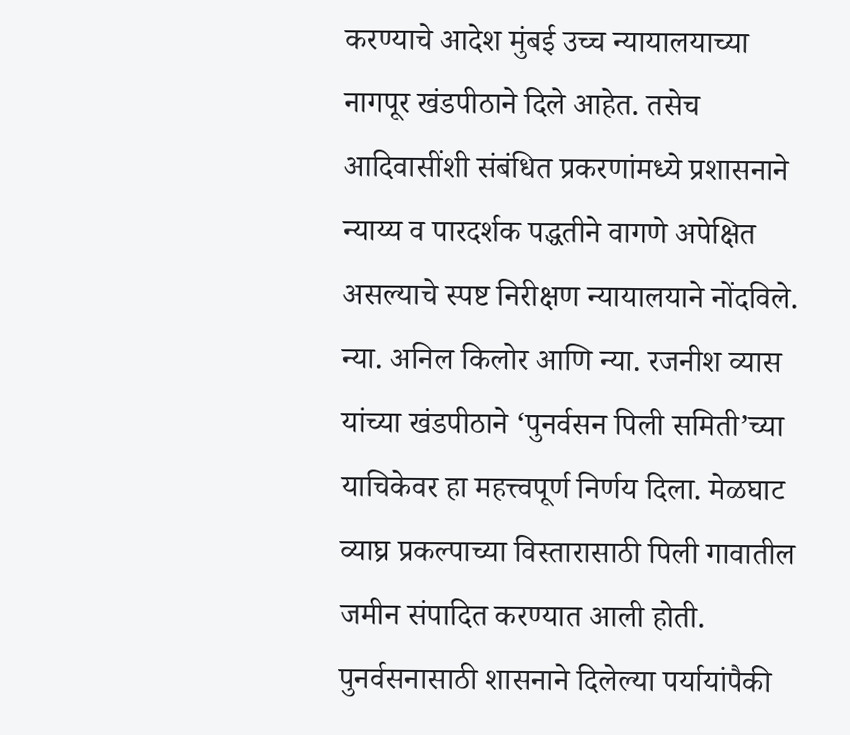करण्याचे आदेश मुंबई उच्च न्यायालयाच्या नागपूर खंडपीठाने दिले आहेत. तसेच आदिवासींशी संबंधित प्रकरणांमध्ये प्रशासनाने न्याय्य व पारदर्शक पद्धतीने वागणे अपेक्षित असल्याचे स्पष्ट निरीक्षण न्यायालयाने नोंदविले.
न्या. अनिल किलोर आणि न्या. रजनीश व्यास यांच्या खंडपीठाने ‘पुनर्वसन पिली समिती’च्या याचिकेवर हा महत्त्वपूर्ण निर्णय दिला. मेळघाट व्याघ्र प्रकल्पाच्या विस्तारासाठी पिली गावातील जमीन संपादित करण्यात आली होती. पुनर्वसनासाठी शासनाने दिलेल्या पर्यायांपैकी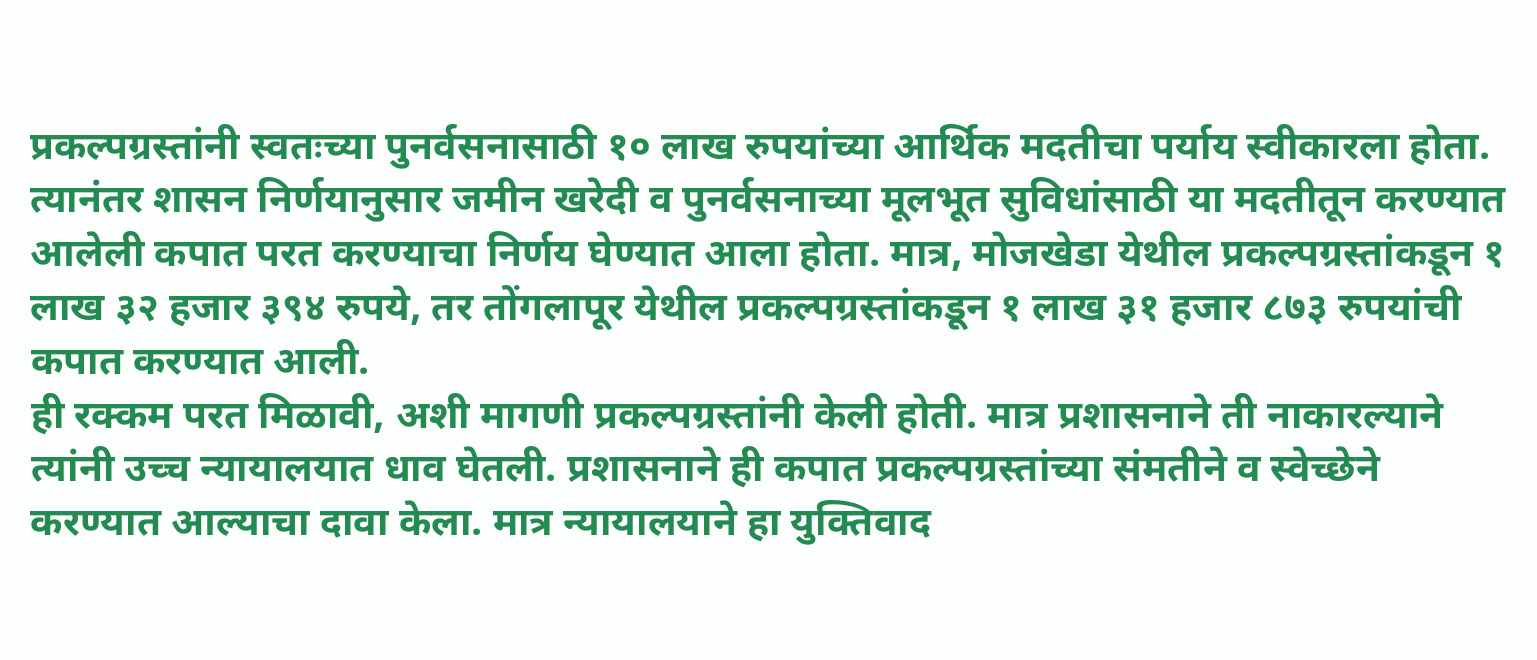प्रकल्पग्रस्तांनी स्वतःच्या पुनर्वसनासाठी १० लाख रुपयांच्या आर्थिक मदतीचा पर्याय स्वीकारला होता.
त्यानंतर शासन निर्णयानुसार जमीन खरेदी व पुनर्वसनाच्या मूलभूत सुविधांसाठी या मदतीतून करण्यात आलेली कपात परत करण्याचा निर्णय घेण्यात आला होता. मात्र, मोजखेडा येथील प्रकल्पग्रस्तांकडून १ लाख ३२ हजार ३९४ रुपये, तर तोंगलापूर येथील प्रकल्पग्रस्तांकडून १ लाख ३१ हजार ८७३ रुपयांची कपात करण्यात आली.
ही रक्कम परत मिळावी, अशी मागणी प्रकल्पग्रस्तांनी केली होती. मात्र प्रशासनाने ती नाकारल्याने त्यांनी उच्च न्यायालयात धाव घेतली. प्रशासनाने ही कपात प्रकल्पग्रस्तांच्या संमतीने व स्वेच्छेने करण्यात आल्याचा दावा केला. मात्र न्यायालयाने हा युक्तिवाद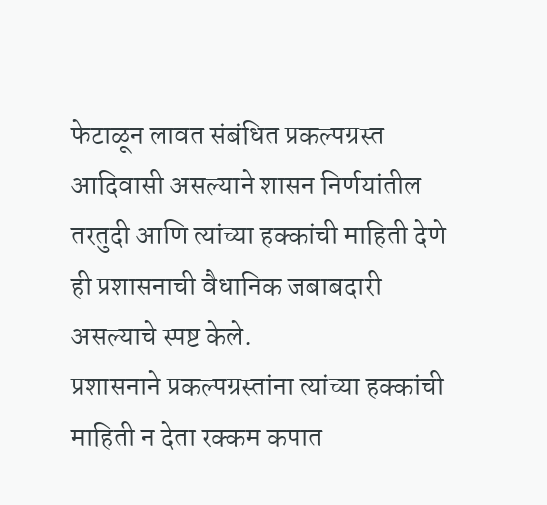फेटाळून लावत संबंधित प्रकल्पग्रस्त आदिवासी असल्याने शासन निर्णयांतील तरतुदी आणि त्यांच्या हक्कांची माहिती देणे ही प्रशासनाची वैधानिक जबाबदारी असल्याचे स्पष्ट केले.
प्रशासनाने प्रकल्पग्रस्तांना त्यांच्या हक्कांची माहिती न देता रक्कम कपात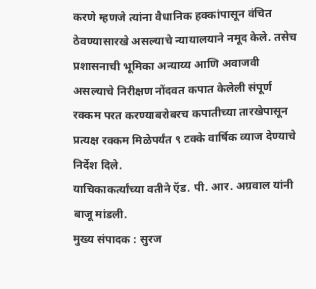करणे म्हणजे त्यांना वैधानिक हक्कांपासून वंचित ठेवण्यासारखे असल्याचे न्यायालयाने नमूद केले. तसेच प्रशासनाची भूमिका अन्याय्य आणि अवाजवी असल्याचे निरीक्षण नोंदवत कपात केलेली संपूर्ण रक्कम परत करण्याबरोबरच कपातीच्या तारखेपासून प्रत्यक्ष रक्कम मिळेपर्यंत ९ टक्के वार्षिक व्याज देण्याचे निर्देश दिले.
याचिकाकर्त्यांच्या वतीने ऍड. पी. आर. अग्रवाल यांनी बाजू मांडली.
मुख्य संपादक : सुरज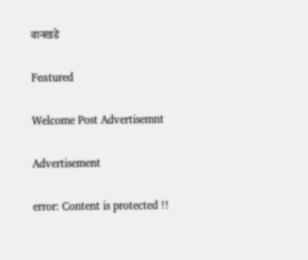वानखडे

Featured

Welcome Post Advertisemnt

Advertisement

error: Content is protected !!